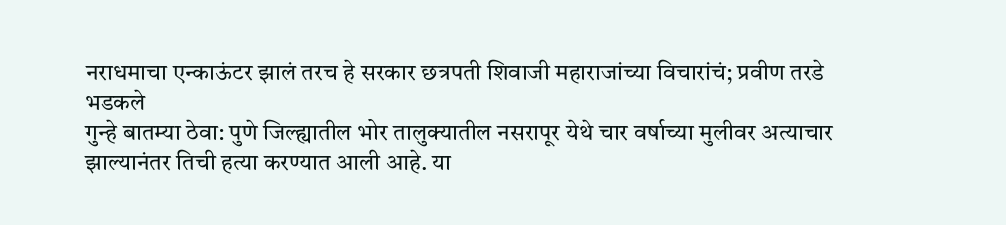नराधमाचा एन्काऊंटर झालं तरच हे सरकार छत्रपती शिवाजी महाराजांच्या विचारांचं; प्रवीण तरडे भडकले
गुन्हे बातम्या ठेवा: पुणे जिल्ह्यातील भोर तालुक्यातील नसरापूर येथे चार वर्षाच्या मुलीवर अत्याचार झाल्यानंतर तिची हत्या करण्यात आली आहे. या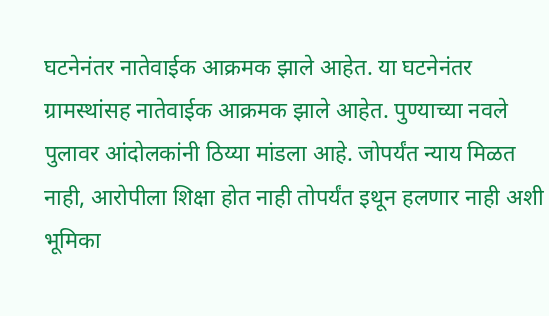घटनेनंतर नातेवाईक आक्रमक झाले आहेत. या घटनेनंतर ग्रामस्थांसह नातेवाईक आक्रमक झाले आहेत. पुण्याच्या नवले पुलावर आंदोलकांनी ठिय्या मांडला आहे. जोपर्यंत न्याय मिळत नाही, आरोपीला शिक्षा होत नाही तोपर्यंत इथून हलणार नाही अशी भूमिका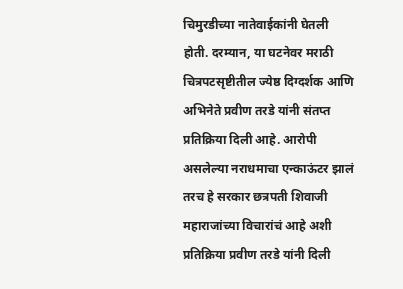चिमुरडीच्या नातेवाईकांनी घेतली होती. दरम्यान, या घटनेवर मराठी चित्रपटसृष्टीतील ज्येष्ठ दिग्दर्शक आणि अभिनेते प्रवीण तरडे यांनी संतप्त प्रतिक्रिया दिली आहे. आरोपी असलेल्या नराधमाचा एन्काऊंटर झालं तरच हे सरकार छत्रपती शिवाजी महाराजांच्या विचारांचं आहे अशी प्रतिक्रिया प्रवीण तरडे यांनी दिली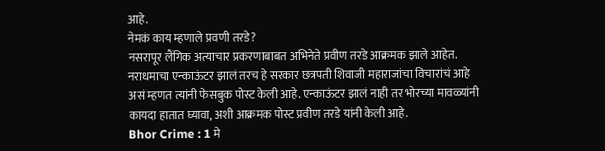आहे.
नेमकं काय म्हणाले प्रवणी तरडे?
नसरापूर लैंगिक अत्याचार प्रकरणाबाबत अभिनेते प्रवीण तरडे आक्रमक झाले आहेत. नराधमाचा एन्काऊंटर झालं तरच हे सरकार छत्रपती शिवाजी महाराजांचा विचारांचं आहे असं म्हणत त्यांनी फेसबुक पोस्ट केली आहे. एन्काऊंटर झालं नाही तर भोरच्या मावळ्यांनी कायदा हातात घ्यावा, अशी आक्रमक पोस्ट प्रवीण तरडे यांनी केली आहे.
Bhor Crime : 1 मे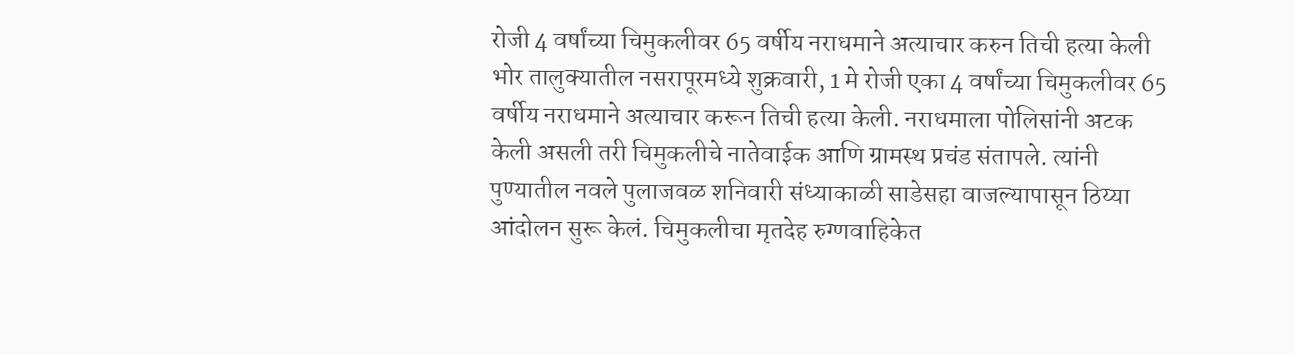रोजी 4 वर्षांच्या चिमुकलीवर 65 वर्षीय नराधमाने अत्याचार करुन तिची हत्या केली
भोर तालुक्यातील नसरापूरमध्ये शुक्रवारी, 1 मे रोजी एका 4 वर्षांच्या चिमुकलीवर 65 वर्षीय नराधमाने अत्याचार करून तिची हत्या केली. नराधमाला पोलिसांनी अटक केली असली तरी चिमुकलीचे नातेवाईक आणि ग्रामस्थ प्रचंड संतापले. त्यांनी पुण्यातील नवले पुलाजवळ शनिवारी संध्याकाळी साडेसहा वाजल्यापासून ठिय्या आंदोलन सुरू केलं. चिमुकलीचा मृतदेह रुग्णवाहिकेत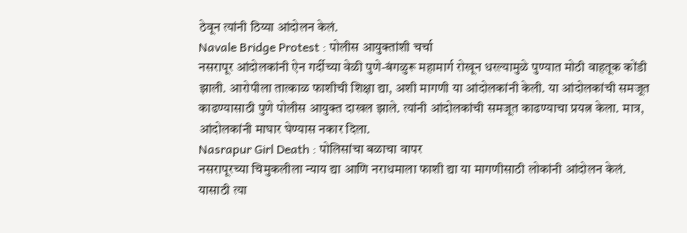ठेवून त्यांनी ठिय्या आंदोलन केलं.
Navale Bridge Protest : पोलीस आयुक्तांशी चर्चा
नसरापूर आंदोलकांनी ऐन गर्दीच्या वेळी पुणे-बंगळुरू महामार्ग रोखून धरल्यामुळे पुण्यात मोठी वाहतूक कोंडी झाली. आरोपीला तात्काळ फाशीची शिक्षा द्या, अशी मागणी या आंदोलकांनी केली. या आंदोलकांची समजूत काढण्यासाठी पुणे पोलीस आयुक्त दाखल झाले. त्यांनी आंदोलकांची समजूत काढण्याचा प्रयत्न केला. मात्र, आंदोलकांनी माघार घेण्यास नकार दिला.
Nasrapur Girl Death : पोलिसांचा बळाचा वापर
नसरापूरच्या चिमुकलीला न्याय द्या आणि नराधमाला फाशी द्या या मागणीसाठी लोकांनी आंदोलन केलं. यासाठी त्या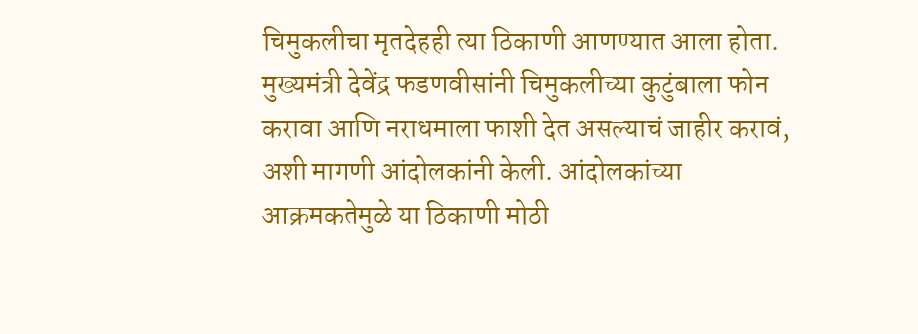चिमुकलीचा मृतदेहही त्या ठिकाणी आणण्यात आला होता. मुख्यमंत्री देवेंद्र फडणवीसांनी चिमुकलीच्या कुटुंबाला फोन करावा आणि नराधमाला फाशी देत असल्याचं जाहीर करावं, अशी मागणी आंदोलकांनी केली. आंदोलकांच्या आक्रमकतेमुळे या ठिकाणी मोठी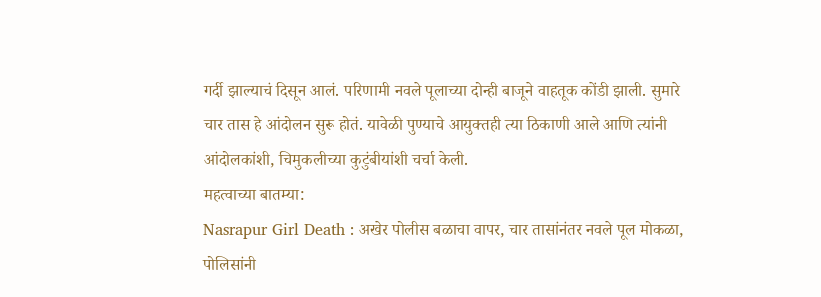गर्दी झाल्याचं दिसून आलं. परिणामी नवले पूलाच्या दोन्ही बाजूने वाहतूक कोंडी झाली. सुमारे चार तास हे आंदोलन सुरू होतं. यावेळी पुण्याचे आयुक्तही त्या ठिकाणी आले आणि त्यांनी आंदोलकांशी, चिमुकलीच्या कुटुंबीयांशी चर्चा केली.
महत्वाच्या बातम्या:
Nasrapur Girl Death : अखेर पोलीस बळाचा वापर, चार तासांनंतर नवले पूल मोकळा, पोलिसांनी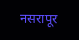नसरापूर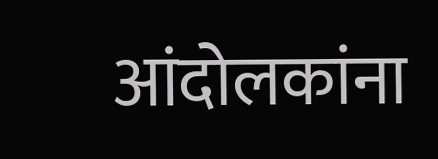आंदोलकांना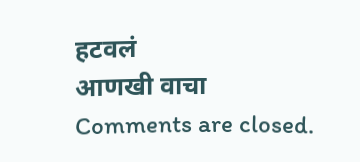हटवलं
आणखी वाचा
Comments are closed.